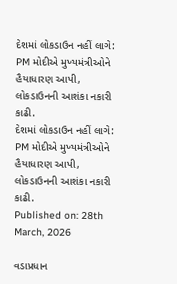દેશમાં લોકડાઉન નહીં લાગે: PM મોદીએ મુખ્યમંત્રીઓને હૈયાધારણ આપી, લોકડાઉનની આશંકા નકારી કાઢી.
દેશમાં લોકડાઉન નહીં લાગે: PM મોદીએ મુખ્યમંત્રીઓને હૈયાધારણ આપી, લોકડાઉનની આશંકા નકારી કાઢી.
Published on: 28th March, 2026

વડાપ્રધાન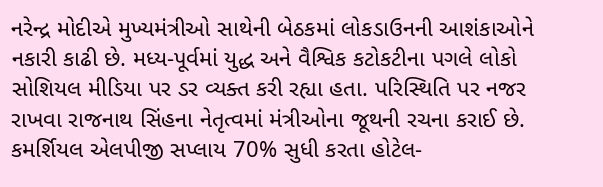નરેન્દ્ર મોદીએ મુખ્યમંત્રીઓ સાથેની બેઠકમાં લોકડાઉનની આશંકાઓને નકારી કાઢી છે. મધ્ય-પૂર્વમાં યુદ્ધ અને વૈશ્વિક કટોકટીના પગલે લોકો સોશિયલ મીડિયા પર ડર વ્યક્ત કરી રહ્યા હતા. પરિસ્થિતિ પર નજર રાખવા રાજનાથ સિંહના નેતૃત્વમાં મંત્રીઓના જૂથની રચના કરાઈ છે. કમર્શિયલ એલપીજી સપ્લાય 70% સુધી કરતા હોટેલ-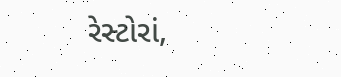રેસ્ટોરાં,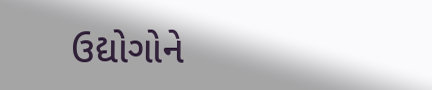ઉદ્યોગોને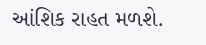આંશિક રાહત મળશે.